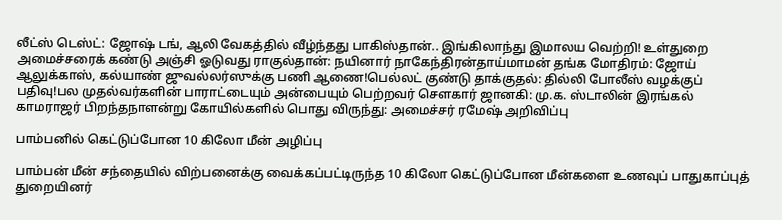லீட்ஸ் டெஸ்ட்: ஜோஷ் டங், ஆலி வேகத்தில் வீழ்ந்தது பாகிஸ்தான்.. இங்கிலாந்து இமாலய வெற்றி! உள்துறை அமைச்சரைக் கண்டு அஞ்சி ஓடுவது ராகுல்தான்: நயினார் நாகேந்திரன்தாய்மாமன் தங்க மோதிரம்: ஜோய் ஆலுக்காஸ், கல்யாண் ஜுவல்லர்ஸுக்கு பணி ஆணை!பெல்லட் குண்டு தாக்குதல்: தில்லி போலீஸ் வழக்குப் பதிவு!பல முதல்வர்களின் பாராட்டையும் அன்பையும் பெற்றவர் சௌகார் ஜானகி: மு.க. ஸ்டாலின் இரங்கல் காமராஜர் பிறந்தநாளன்று கோயில்களில் பொது விருந்து: அமைச்சர் ரமேஷ் அறிவிப்பு

பாம்பனில் கெட்டுப்போன 10 கிலோ மீன் அழிப்பு

பாம்பன் மீன் சந்தையில் விற்பனைக்கு வைக்கப்பட்டிருந்த 10 கிலோ கெட்டுப்போன மீன்களை உணவுப் பாதுகாப்புத் துறையினர்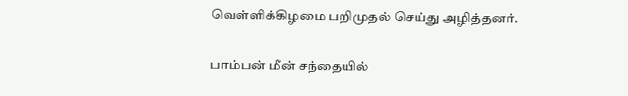வெள்ளிக்கிழமை பறிமுதல் செய்து அழித்தனர்.

பாம்பன் மீன் சந்தையில்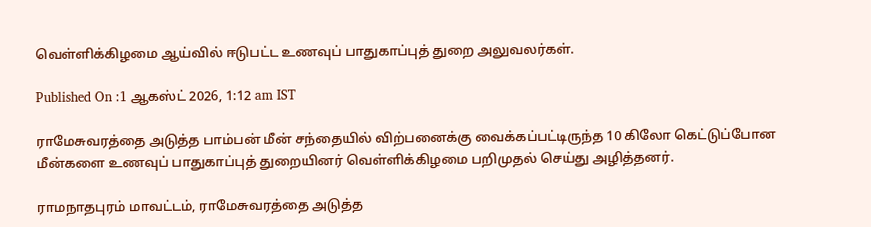வெள்ளிக்கிழமை ஆய்வில் ஈடுபட்ட உணவுப் பாதுகாப்புத் துறை அலுவலர்கள்.

Published On :1 ஆகஸ்ட் 2026, 1:12 am IST

ராமேசுவரத்தை அடுத்த பாம்பன் மீன் சந்தையில் விற்பனைக்கு வைக்கப்பட்டிருந்த 10 கிலோ கெட்டுப்போன மீன்களை உணவுப் பாதுகாப்புத் துறையினர் வெள்ளிக்கிழமை பறிமுதல் செய்து அழித்தனர்.

ராமநாதபுரம் மாவட்டம், ராமேசுவரத்தை அடுத்த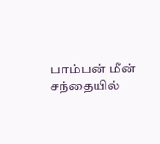பாம்பன் மீன் சந்தையில்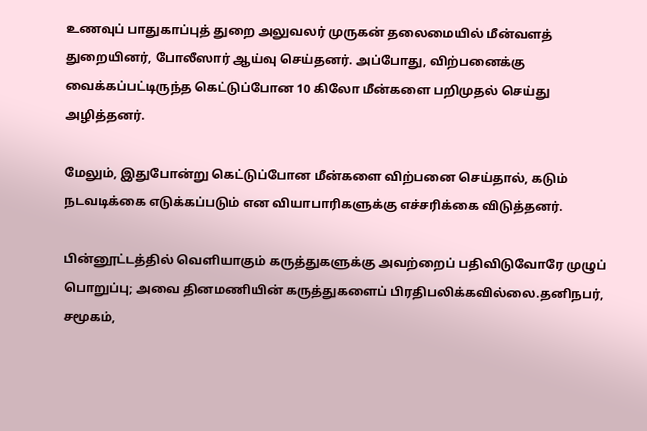உணவுப் பாதுகாப்புத் துறை அலுவலர் முருகன் தலைமையில் மீன்வளத் துறையினர், போலீஸார் ஆய்வு செய்தனர். அப்போது, விற்பனைக்கு வைக்கப்பட்டிருந்த கெட்டுப்போன 10 கிலோ மீன்களை பறிமுதல் செய்து அழித்தனர்.

மேலும், இதுபோன்று கெட்டுப்போன மீன்களை விற்பனை செய்தால், கடும் நடவடிக்கை எடுக்கப்படும் என வியாபாரிகளுக்கு எச்சரிக்கை விடுத்தனர்.

பின்னூட்டத்தில் வெளியாகும் கருத்துகளுக்கு அவற்றைப் பதிவிடுவோரே முழுப் பொறுப்பு; அவை தினமணியின் கருத்துகளைப் பிரதிபலிக்கவில்லை.தனிநபர், சமூகம்,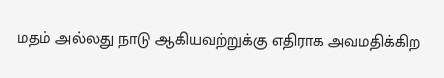மதம் அல்லது நாடு ஆகியவற்றுக்கு எதிராக அவமதிக்கிற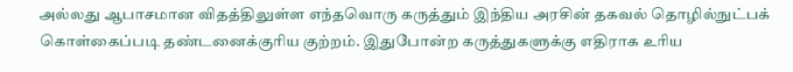அல்லது ஆபாசமான விதத்திலுள்ள எந்தவொரு கருத்தும் இந்திய அரசின் தகவல் தொழில்நுட்பக் கொள்கைப்படி தண்டனைக்குரிய குற்றம். இதுபோன்ற கருத்துகளுக்கு எதிராக உரிய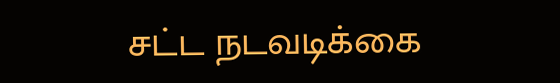சட்ட நடவடிக்கை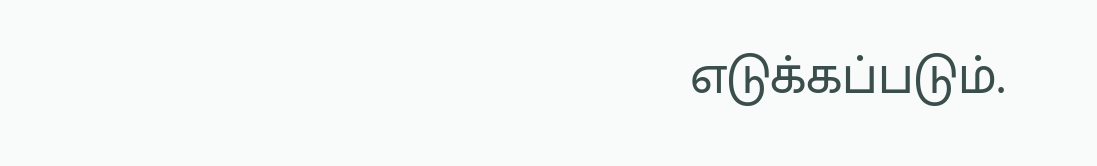எடுக்கப்படும்.